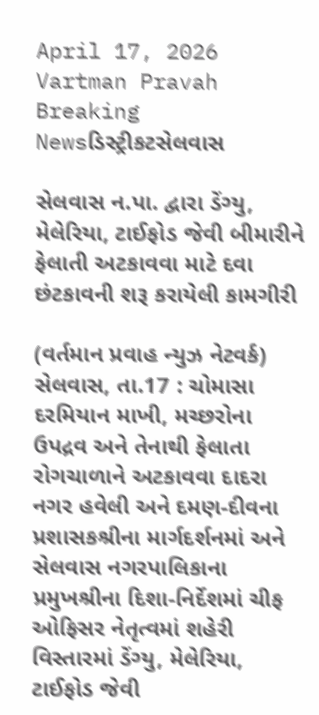April 17, 2026
Vartman Pravah
Breaking Newsડિસ્ટ્રીકટસેલવાસ

સેલવાસ ન.પા. દ્વારા ડેંગ્‍યુ, મેલેરિયા, ટાઈફોડ જેવી બીમારીને ફેલાતી અટકાવવા માટે દવા છંટકાવની શરૂ કરાયેલી કામગીરી

(વર્તમાન પ્રવાહ ન્‍યુઝ નેટવર્ક)
સેલવાસ, તા.17 : ચોમાસા દરમિયાન માખી, મચ્‍છરોના ઉપદ્રવ અને તેનાથી ફેલાતા રોગચાળાને અટકાવવા દાદરા નગર હવેલી અને દમણ-દીવના પ્રશાસકશ્રીના માર્ગદર્શનમાં અને સેલવાસ નગરપાલિકાના પ્રમુખશ્રીના દિશા-નિર્દેશમાં ચીફ ઓફિસર નેતૃત્‍વમાં શહેરી વિસ્‍તારમાં ડેંગ્‍યુ, મેલેરિયા, ટાઈફોડ જેવી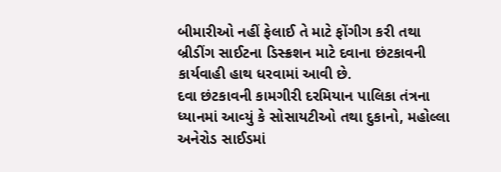બીમારીઓ નહીં ફેલાઈ તે માટે ફોંગીગ કરી તથા બ્રીડીંગ સાઈટના ડિસ્‍ક્રશન માટે દવાના છંટકાવની કાર્યવાહી હાથ ધરવામાં આવી છે.
દવા છંટકાવની કામગીરી દરમિયાન પાલિકા તંત્રના ધ્‍યાનમાં આવ્‍યું કે સોસાયટીઓ તથા દુકાનો, મહોલ્લા અનેરોડ સાઈડમાં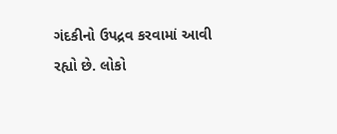ગંદકીનો ઉપદ્રવ કરવામાં આવી રહ્યો છે. લોકો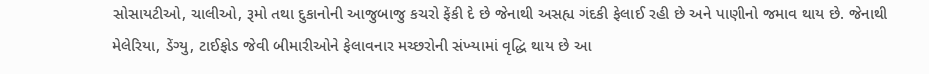સોસાયટીઓ, ચાલીઓ, રૂમો તથા દુકાનોની આજુબાજુ કચરો ફેંકી દે છે જેનાથી અસહ્ય ગંદકી ફેલાઈ રહી છે અને પાણીનો જમાવ થાય છે. જેનાથી મેલેરિયા, ડેંગ્‍યુ, ટાઈફોડ જેવી બીમારીઓને ફેલાવનાર મચ્‍છરોની સંખ્‍યામાં વૃદ્ધિ થાય છે આ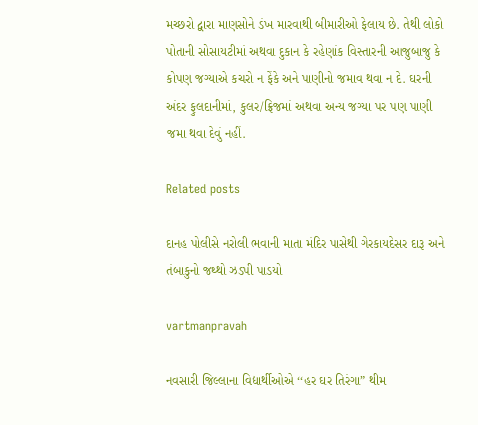મચ્‍છરો દ્વારા માણસોને ડંખ મારવાથી બીમારીઓ ફેલાય છે. તેથી લોકો પોતાની સોસાયટીમાં અથવા દુકાન કે રહેણાંક વિસ્‍તારની આજુબાજુ કે કોપણ જગ્‍યાએ કચરો ન ફેંકે અને પાણીનો જમાવ થવા ન દે. ઘરની અંદર ફુલદાનીમાં, કુલર/ફ્રિજમાં અથવા અન્‍ય જગ્‍યા પર પણ પાણી જમા થવા દેવું નહીં.

Related posts

દાનહ પોલીસે નરોલી ભવાની માતા મંદિર પાસેથી ગેરકાયદેસર દારૂ અને તંબાકુનો જથ્‍થો ઝડપી પાડયો

vartmanpravah

નવસારી જિલ્લાના વિદ્યાર્થીઓએ ‘‘હર ઘર તિરંગા” થીમ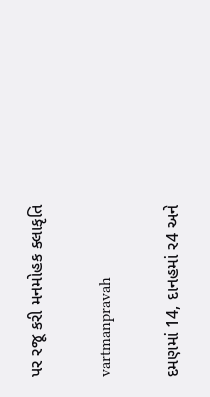પર રજૂ કરી મનમોહક ક્લાકૃતિ

vartmanpravah

દમણમાં 14, દાનહમાં ર4 અને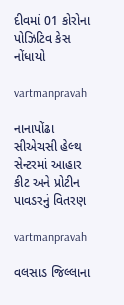દીવમાં 01 કોરોના પોઝિટિવ કેસ નોંધાયો

vartmanpravah

નાનાપોંઢા સીએચસી હેલ્‍થ સેન્‍ટરમાં આહાર કીટ અને પ્રોટીન પાવડરનું વિતરણ

vartmanpravah

વલસાડ જિલ્લાના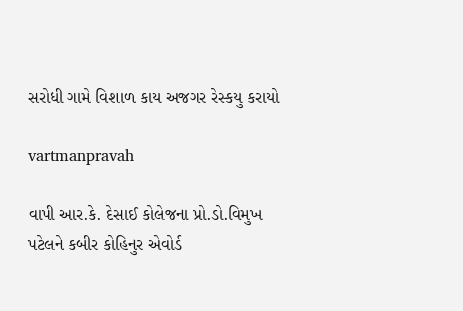સરોધી ગામે વિશાળ કાય અજગર રેસ્‍કયુ કરાયો

vartmanpravah

વાપી આર.કે. દેસાઈ કોલેજના પ્રો.ડો.વિમુખ પટેલને કબીર કોહિનુર એવોર્ડ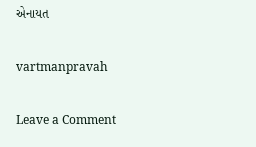એનાયત

vartmanpravah

Leave a Comment